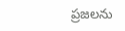ప్రజలను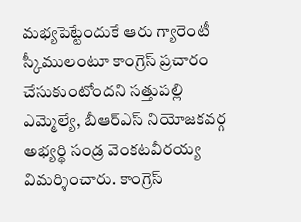మభ్యపెట్టేందుకే ఆరు గ్యారెంటీ స్కీములంటూ కాంగ్రెస్ ప్రచారం చేసుకుంటోందని సత్తుపల్లి ఎమ్మెల్యే, బీఆర్ఎస్ నియోజకవర్గ అభ్యర్థి సండ్ర వెంకటవీరయ్య విమర్శించారు. కాంగ్రెస్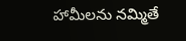హామీలను నమ్మితే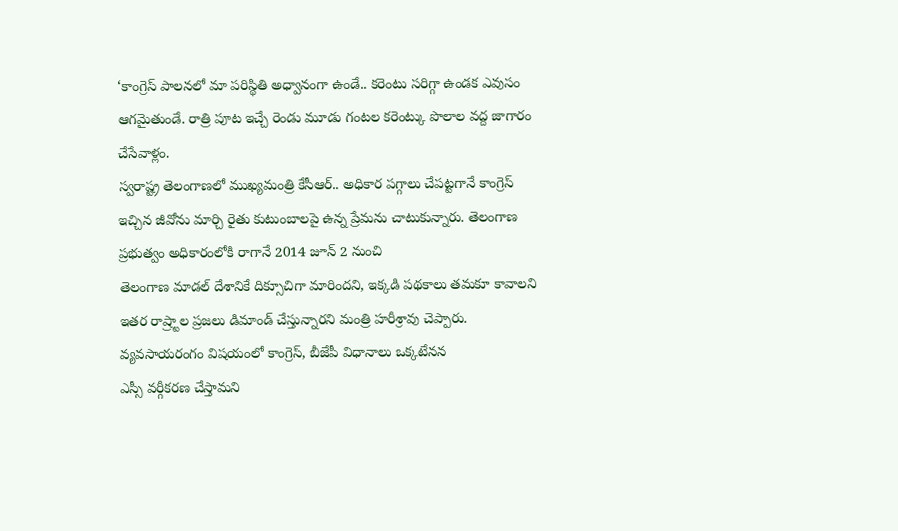‘కాంగ్రెస్ పాలనలో మా పరిస్థితి అధ్వానంగా ఉండే.. కరెంటు సరిగ్గా ఉండక ఎవుసం ఆగమైతుండే. రాత్రి పూట ఇచ్చే రెండు మూడు గంటల కరెంట్కు పొలాల వద్ద జాగారం చేసేవాళ్లం.
స్వరాష్ట్ర తెలంగాణలో ముఖ్యమంత్రి కేసీఆర్.. అధికార పగ్గాలు చేపట్టగానే కాంగ్రెస్ ఇచ్చిన జీవోను మార్చి రైతు కుటుంబాలపై ఉన్న ప్రేమను చాటుకున్నారు. తెలంగాణ ప్రభుత్వం అధికారంలోకి రాగానే 2014 జూన్ 2 నుంచి
తెలంగాణ మాడల్ దేశానికే దిక్సూచిగా మారిందని, ఇక్కడి పథకాలు తమకూ కావాలని ఇతర రాష్ర్టాల ప్రజలు డిమాండ్ చేస్తున్నారని మంత్రి హరీశ్రావు చెప్పారు. వ్యవసాయరంగం విషయంలో కాంగ్రెస్, బీజేపీ విధానాలు ఒక్కటేనన
ఎస్సీ వర్గీకరణ చేస్తామని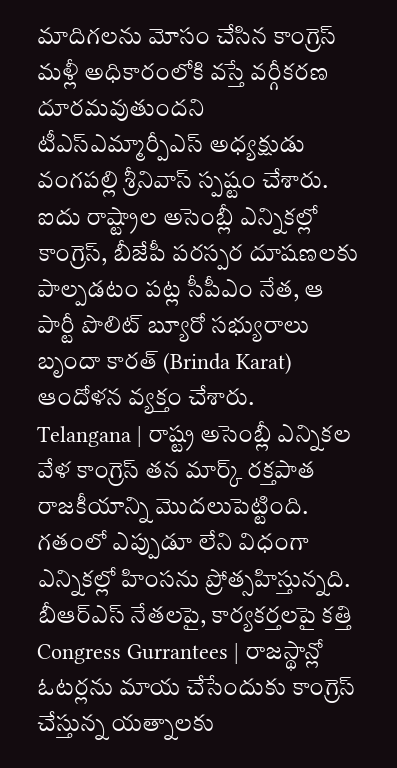మాదిగలను మోసం చేసిన కాంగ్రెస్ మళ్లీ అధికారంలోకి వస్తే వర్గీకరణ దూరమవుతుందని టీఎస్ఎమ్మార్పీఎస్ అధ్యక్షుడు వంగపల్లి శ్రీనివాస్ స్పష్టం చేశారు.
ఐదు రాష్ట్రాల అసెంబ్లీ ఎన్నికల్లో కాంగ్రెస్, బీజేపీ పరస్పర దూషణలకు పాల్పడటం పట్ల సీపీఎం నేత, ఆ పార్టీ పొలిట్ బ్యూరో సభ్యురాలు బృందా కారత్ (Brinda Karat) ఆందోళన వ్యక్తం చేశారు.
Telangana | రాష్ట్ర అసెంబ్లీ ఎన్నికల వేళ కాంగ్రెస్ తన మార్క్ రక్తపాత రాజకీయాన్ని మొదలుపెట్టింది. గతంలో ఎప్పుడూ లేని విధంగా ఎన్నికల్లో హింసను ప్రోత్సహిస్తున్నది. బీఆర్ఎస్ నేతలపై, కార్యకర్తలపై కత్తి
Congress Gurrantees | రాజస్థాన్లో ఓటర్లను మాయ చేసేందుకు కాంగ్రెస్ చేస్తున్న యత్నాలకు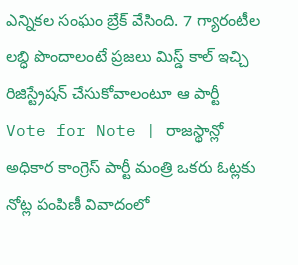ఎన్నికల సంఘం బ్రేక్ వేసింది. 7 గ్యారంటీల లబ్ధి పొందాలంటే ప్రజలు మిస్డ్ కాల్ ఇచ్చి రిజిస్ట్రేషన్ చేసుకోవాలంటూ ఆ పార్టీ
Vote for Note | రాజస్థాన్లో అధికార కాంగ్రెస్ పార్టీ మంత్రి ఒకరు ఓట్లకు నోట్ల పంపిణీ వివాదంలో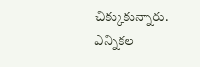చిక్కుకున్నారు. ఎన్నికల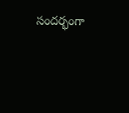సందర్భంగా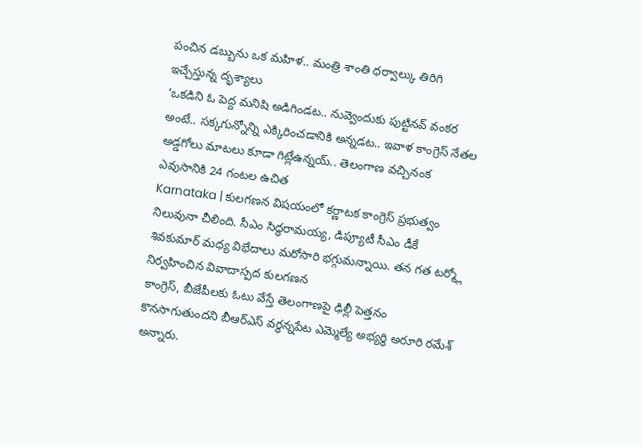పంచిన డబ్బును ఒక మహిళ.. మంత్రి శాంతి ధర్వాల్కు తిరిగి ఇచ్చేస్తున్న దృశ్యాలు
‘ఒకడిని ఓ పెద్ద మనిషి అడిగిండట.. నువ్వెందుకు పుట్టినవ్ వంకర అంటే.. సక్కగున్నోన్ని ఎక్కిరించడానికి అన్నడట.. ఇవాళ కాంగ్రెస్ నేతల అడ్డగోలు మాటలు కూడా గిట్లేఉన్నయ్.. తెలంగాణ వచ్చినంక ఎవుసానికి 24 గంటల ఉచిత
Karnataka | కులగణన విషయంలో కర్ణాటక కాంగ్రెస్ ప్రభుత్వం నిలువునా చీలింది. సీఎం సిద్ధరామయ్య, డిప్యూటీ సీఎం డీకే శివకుమార్ మధ్య విభేదాలు మరోసారి భగ్గుమన్నాయి. తన గత టర్మ్లో నిర్వహించిన వివాదాస్పద కులగణన
కాంగ్రెస్, బీజేపీలకు ఓటు వేస్తే తెలంగాణపై ఢిల్లీ పెత్తనం కొనసాగుతుందని బీఆర్ఎస్ వర్ధన్నపేట ఎమ్మెల్యే అభ్యర్థి అరూరి రమేశ్ అన్నారు.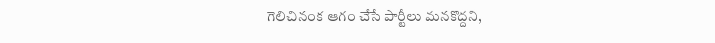గెలిచినంక ఆగం చేసే పార్టీలు మనకొద్దని,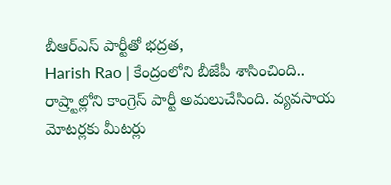బీఆర్ఎస్ పార్టీతో భద్రత,
Harish Rao | కేంద్రంలోని బీజేపీ శాసించింది.. రాష్ర్టాల్లోని కాంగ్రెస్ పార్టీ అమలుచేసింది. వ్యవసాయ మోటర్లకు మీటర్లు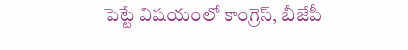పెట్టే విషయంలో కాంగ్రెస్, బీజేపీ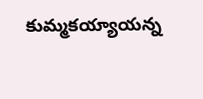కుమ్మకయ్యాయన్న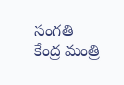సంగతి కేంద్ర మంత్రి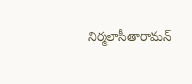నిర్మలాసీతారామన్